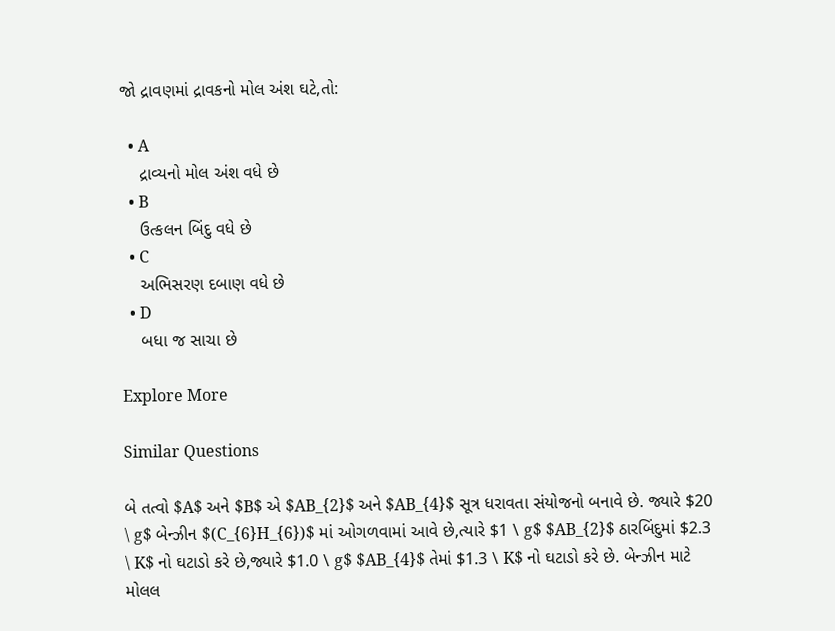જો દ્રાવણમાં દ્રાવકનો મોલ અંશ ઘટે,તો:

  • A
    દ્રાવ્યનો મોલ અંશ વધે છે
  • B
    ઉત્કલન બિંદુ વધે છે
  • C
    અભિસરણ દબાણ વધે છે
  • D
    બધા જ સાચા છે

Explore More

Similar Questions

બે તત્વો $A$ અને $B$ એ $AB_{2}$ અને $AB_{4}$ સૂત્ર ધરાવતા સંયોજનો બનાવે છે. જ્યારે $20 \ g$ બેન્ઝીન $(C_{6}H_{6})$ માં ઓગળવામાં આવે છે,ત્યારે $1 \ g$ $AB_{2}$ ઠારબિંદુમાં $2.3 \ K$ નો ઘટાડો કરે છે,જ્યારે $1.0 \ g$ $AB_{4}$ તેમાં $1.3 \ K$ નો ઘટાડો કરે છે. બેન્ઝીન માટે મોલલ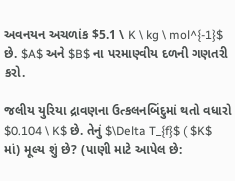અવનયન અચળાંક $5.1 \ K \ kg \ mol^{-1}$ છે. $A$ અને $B$ ના પરમાણ્વીય દળની ગણતરી કરો.

જલીય યુરિયા દ્રાવણના ઉત્કલનબિંદુમાં થતો વધારો $0.104 \ K$ છે. તેનું $\Delta T_{f}$ ( $K$ માં) મૂલ્ય શું છે? (પાણી માટે આપેલ છે: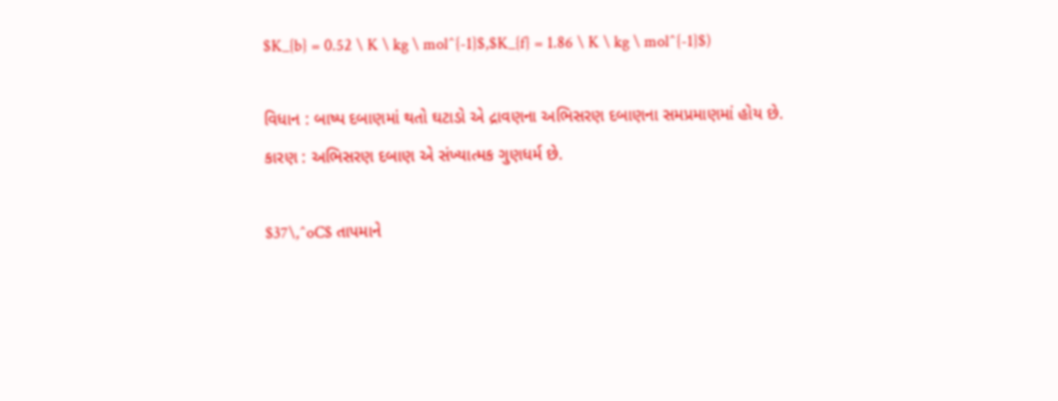$K_{b} = 0.52 \ K \ kg \ mol^{-1}$,$K_{f} = 1.86 \ K \ kg \ mol^{-1}$)

વિધાન : બાષ્પ દબાણમાં થતો ઘટાડો એ દ્રાવણના અભિસરણ દબાણના સમપ્રમાણમાં હોય છે.
કારણ : અભિસરણ દબાણ એ સંખ્યાત્મક ગુણધર્મ છે.

$37\,^oC$ તાપમાને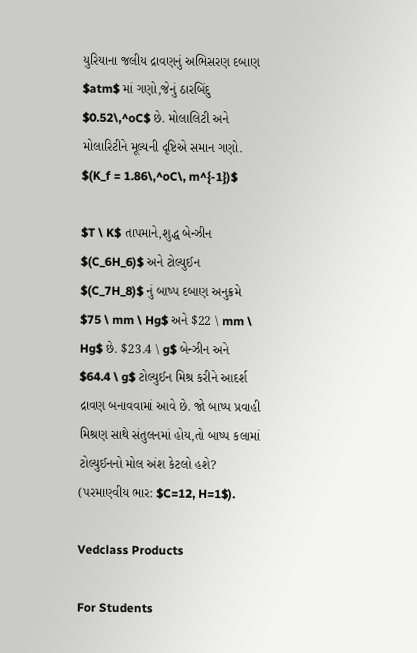યુરિયાના જલીય દ્રાવણનું અભિસરણ દબાણ $atm$ માં ગણો,જેનું ઠારબિંદુ $0.52\,^oC$ છે. મોલાલિટી અને મોલારિટીને મૂલ્યની દૃષ્ટિએ સમાન ગણો. $(K_f = 1.86\,^oC\, m^{-1})$

$T \ K$ તાપમાને,શુદ્ધ બેન્ઝીન $(C_6H_6)$ અને ટોલ્યુઈન $(C_7H_8)$ નું બાષ્પ દબાણ અનુક્રમે $75 \ mm \ Hg$ અને $22 \ mm \ Hg$ છે. $23.4 \ g$ બેન્ઝીન અને $64.4 \ g$ ટોલ્યુઈન મિશ્ર કરીને આદર્શ દ્રાવણ બનાવવામાં આવે છે. જો બાષ્પ પ્રવાહી મિશ્રણ સાથે સંતુલનમાં હોય,તો બાષ્પ કલામાં ટોલ્યુઈનનો મોલ અંશ કેટલો હશે? (પરમાણ્વીય ભાર: $C=12, H=1$).

Vedclass Products

For Students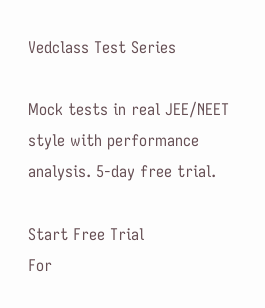Vedclass Test Series

Mock tests in real JEE/NEET style with performance analysis. 5-day free trial.

Start Free Trial
For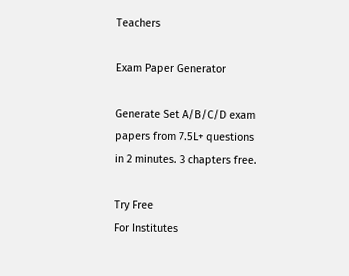Teachers

Exam Paper Generator

Generate Set A/B/C/D exam papers from 7.5L+ questions in 2 minutes. 3 chapters free.

Try Free
For Institutes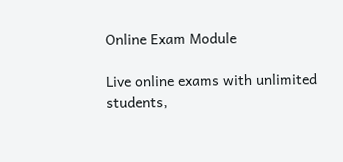Online Exam Module

Live online exams with unlimited students,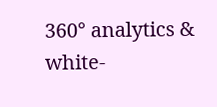360° analytics & white-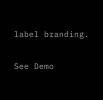label branding.

See Demo